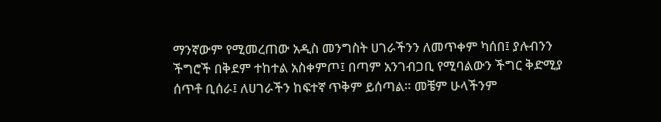ማንኛውም የሚመረጠው አዲስ መንግስት ሀገራችንን ለመጥቀም ካሰበ፤ ያሉብንን ችግሮች በቅደም ተከተል አስቀምጦ፤ በጣም አንገብጋቢ የሚባልውን ችግር ቅድሚያ ሰጥቶ ቢሰራ፤ ለሀገራችን ከፍተኛ ጥቅም ይሰጣል። መቼም ሁላችንም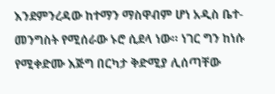እንደምንረዳው ከተማን ማስዋብም ሆነ አዲስ ቤተ-መንግስት የሚሰራው ኑሮ ሲደላ ነው። ነገር ግን ከነሱ የሚቀድሙ እጅግ በርካታ ቅድሚያ ሊሰጣቸው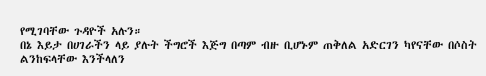የሚገባቸው ጉዳዮች አሉን።
በኔ እይታ በሀገራችን ላይ ያሉት ችግሮች እጅግ በጣም ብዙ ቢሆኑም ጠቅለል አድርገን ካየናቸው በሶስት ልንከፍላቸው እንችላለን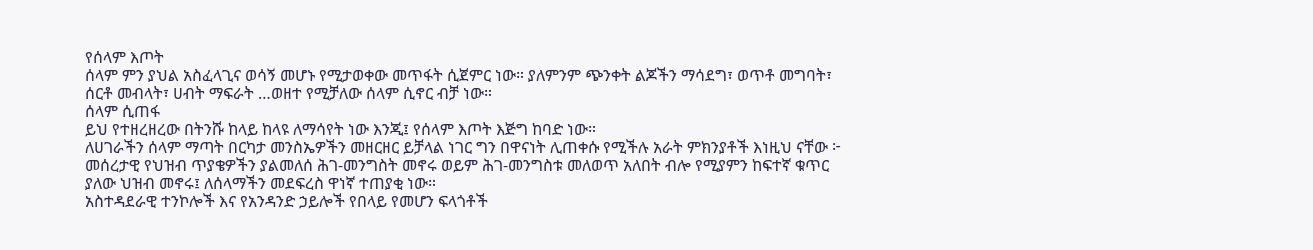የሰላም እጦት
ሰላም ምን ያህል አስፈላጊና ወሳኝ መሆኑ የሚታወቀው መጥፋት ሲጀምር ነው። ያለምንም ጭንቀት ልጆችን ማሳደግ፣ ወጥቶ መግባት፣ ሰርቶ መብላት፣ ሀብት ማፍራት …ወዘተ የሚቻለው ሰላም ሲኖር ብቻ ነው።
ሰላም ሲጠፋ
ይህ የተዘረዘረው በትንሹ ከላይ ከላዩ ለማሳየት ነው እንጂ፤ የሰላም እጦት እጅግ ከባድ ነው።
ለሀገራችን ሰላም ማጣት በርካታ መንስኤዎችን መዘርዘር ይቻላል ነገር ግን በዋናነት ሊጠቀሱ የሚችሉ አራት ምክንያቶች እነዚህ ናቸው ፦
መሰረታዊ የህዝብ ጥያቄዎችን ያልመለሰ ሕገ-መንግስት መኖሩ ወይም ሕገ-መንግስቱ መለወጥ አለበት ብሎ የሚያምን ከፍተኛ ቁጥር ያለው ህዝብ መኖሩ፤ ለሰላማችን መደፍረስ ዋነኛ ተጠያቂ ነው።
አስተዳደራዊ ተንኮሎች እና የአንዳንድ ኃይሎች የበላይ የመሆን ፍላጎቶች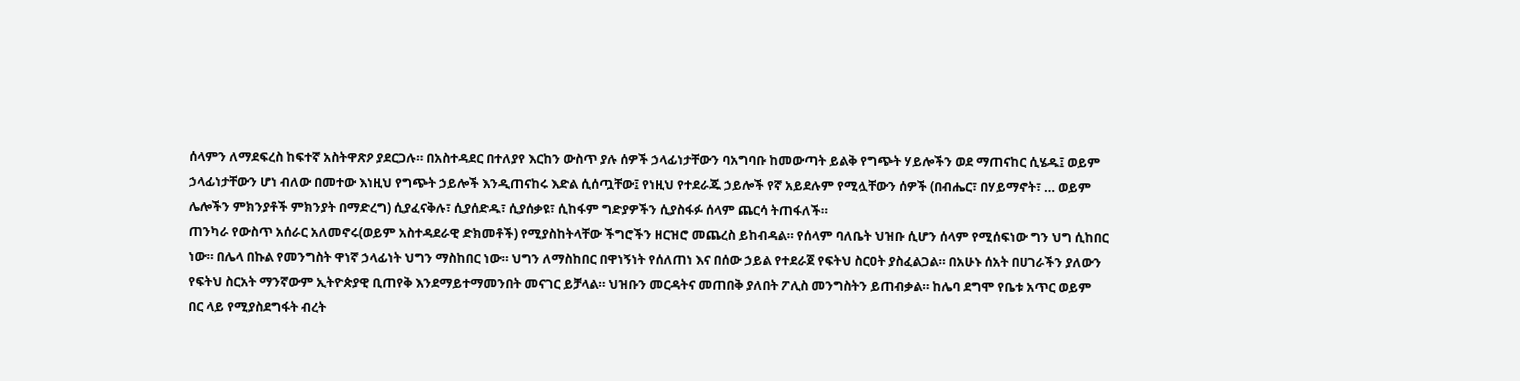ሰላምን ለማደፍረስ ከፍተኛ አስትዋጽዖ ያደርጋሉ። በአስተዳደር በተለያየ እርከን ውስጥ ያሉ ሰዎች ኃላፊነታቸውን ባአግባቡ ከመውጣት ይልቅ የግጭት ሃይሎችን ወደ ማጠናከር ሲሄዱ፤ ወይም ኃላፊነታቸውን ሆነ ብለው በመተው እነዚህ የግጭት ኃይሎች እንዲጠናከሩ እድል ሲሰጧቸው፤ የነዚህ የተደራጁ ኃይሎች የኛ አይደሉም የሚሏቸውን ሰዎች (በብሔር፣ በሃይማኖት፣ … ወይም ሌሎችን ምክንያቶች ምክንያት በማድረግ) ሲያፈናቅሉ፣ ሲያሰድዱ፣ ሲያሰቃዩ፣ ሲከፋም ግድያዎችን ሲያስፋፉ ሰላም ጨርሳ ትጠፋለች።
ጠንካራ የውስጥ አሰራር አለመኖሩ(ወይም አስተዳደራዊ ድክመቶች) የሚያስከትላቸው ችግሮችን ዘርዝሮ መጨረስ ይከብዳል። የሰላም ባለቤት ህዝቡ ሲሆን ሰላም የሚሰፍነው ግን ህግ ሲከበር ነው። በሌላ በኩል የመንግስት ዋነኛ ኃላፊነት ህግን ማስከበር ነው። ህግን ለማስከበር በዋነኝነት የሰለጠነ እና በሰው ኃይል የተደራጀ የፍትህ ስርዐት ያስፈልጋል። በአሁኑ ሰአት በሀገራችን ያለውን የፍትህ ስርአት ማንኛውም ኢትዮጵያዊ ቢጠየቅ እንደማይተማመንበት መናገር ይቻላል። ህዝቡን መርዳትና መጠበቅ ያለበት ፖሊስ መንግስትን ይጠብቃል። ከሌባ ደግሞ የቤቱ አጥር ወይም በር ላይ የሚያስደግፋት ብረት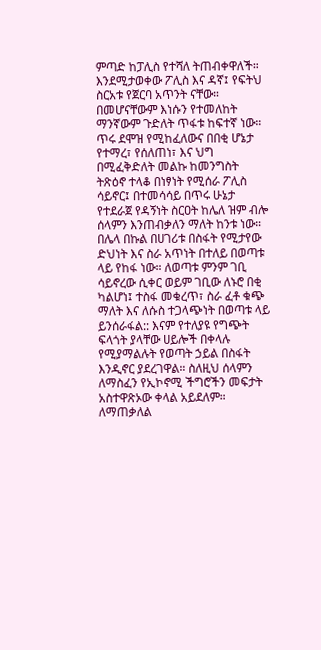ምጣድ ከፓሊስ የተሻለ ትጠብቀዋለች።
እንደሚታወቀው ፖሊስ እና ዳኛ፤ የፍትህ ስርአቱ የጀርባ አጥንት ናቸው። በመሆናቸውም እነሱን የተመለከት ማንኛውም ጉድለት ጥፋቱ ከፍተኛ ነው። ጥሩ ደሞዝ የሚከፈለውና በበቂ ሆኔታ የተማረ፣ የሰለጠነ፣ እና ህግ በሚፈቅድለት መልኩ ከመንግስት ትጽዕኖ ተላቆ በነፃነት የሚሰራ ፖሊስ ሳይኖር፤ በተመሳሳይ በጥሩ ሁኔታ የተደራጀ የዳኝነት ስርዐት ከሌለ ዝም ብሎ ሰላምን እንጠብቃለን ማለት ከንቱ ነው።
በሌላ በኩል በሀገሪቱ በስፋት የሚታየው ድህነት እና ስራ አጥነት በተለይ በወጣቱ ላይ የከፋ ነው። ለወጣቱ ምንም ገቢ ሳይኖረው ሲቀር ወይም ገቢው ለኑሮ በቂ ካልሆነ፤ ተስፋ መቁረጥ፣ ስራ ፈቶ ቁጭ ማለት እና ለሱስ ተጋላጭነት በወጣቱ ላይ ይንሰራፋል:: እናም የተለያዩ የግጭት ፍላጎት ያላቸው ሀይሎች በቀላሉ የሚያማልሉት የወጣት ኃይል በስፋት እንዲኖር ያደረገዋል። ስለዚህ ሰላምን ለማስፈን የኢኮኖሚ ችግሮችን መፍታት አስተዋጽኦው ቀላል አይደለም።
ለማጠቃለል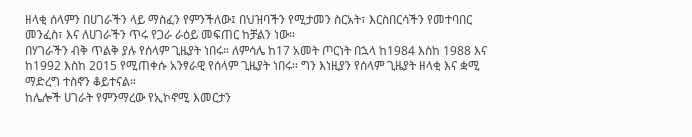ዘላቂ ሰላምን በሀገራችን ላይ ማስፈን የምንችለው፤ በህዝባችን የሚታመን ስርአት፣ እርስበርሳችን የመተባበር መንፈስ፣ እና ለሀገራችን ጥሩ የጋራ ራዕይ መፍጠር ከቻልን ነው።
በሃገራችን ብቅ ጥልቅ ያሉ የሰላም ጊዜያት ነበሩ። ለምሳሌ ከ17 አመት ጦርነት በኋላ ከ1984 እስከ 1988 እና ከ1992 እስከ 2015 የሚጠቀሱ አንፃራዊ የሰላም ጊዜያት ነበሩ። ግን እነዚያን የሰላም ጊዜያት ዘላቂ እና ቋሚ ማድረግ ተስኖን ቆይተናል።
ከሌሎች ሀገራት የምንማረው የኢኮኖሚ እመርታን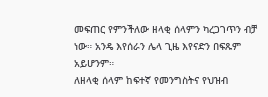መፍጠር የምንችለው ዘላቂ ሰላምን ካረጋገጥን ብቻ ነው። አንዴ እየሰራን ሌላ ጊዜ እየናድን በፍጹም አይሆንም።
ለዘላቂ ሰላም ከፍተኛ የመንግስትና የህዝብ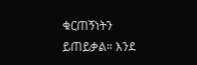ቁርጠኝነትን ይጠይቃል። እንደ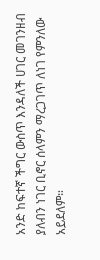አንድ ከፍተኛ ችግር ውስጥ እንዳለች ሀገር መገንዘብ ያለብን ነገር ቢኖር ሰላምን ማረጋገጥ ለነገ የምንለው አይደለም።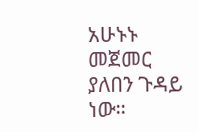አሁኑኑ መጀመር ያለበን ጉዳይ ነው።